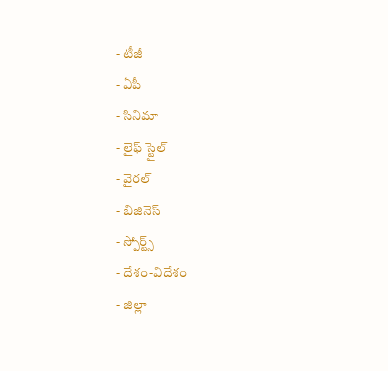- టీజీ
- ఏపీ
- సినిమా
- లైఫ్ స్టైల్
- వైరల్
- బిజినెస్
- స్పోర్ట్స్
- దేశం-విదేశం
- జిల్లా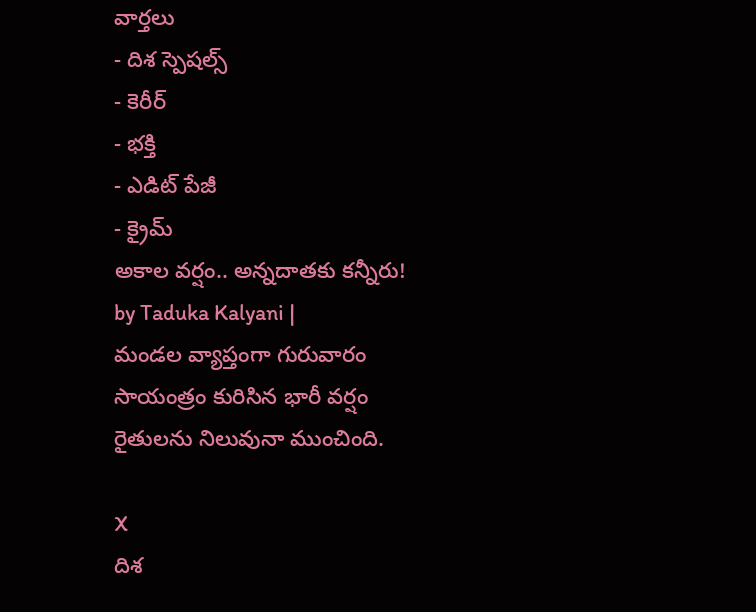వార్తలు
- దిశ స్పెషల్స్
- కెరీర్
- భక్తి
- ఎడిట్ పేజీ
- క్రైమ్
అకాల వర్షం.. అన్నదాతకు కన్నీరు!
by Taduka Kalyani |
మండల వ్యాప్తంగా గురువారం సాయంత్రం కురిసిన భారీ వర్షం రైతులను నిలువునా ముంచింది.

X
దిశ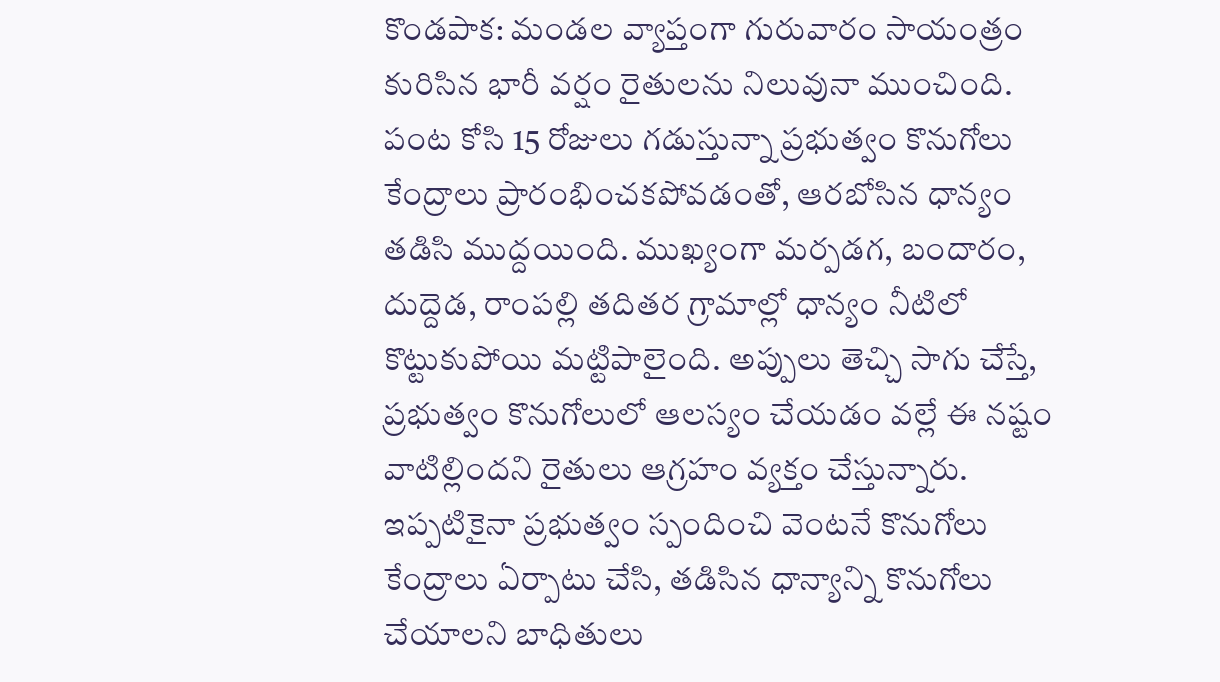కొండపాక: మండల వ్యాప్తంగా గురువారం సాయంత్రం కురిసిన భారీ వర్షం రైతులను నిలువునా ముంచింది. పంట కోసి 15 రోజులు గడుస్తున్నా ప్రభుత్వం కొనుగోలు కేంద్రాలు ప్రారంభించకపోవడంతో, ఆరబోసిన ధాన్యం తడిసి ముద్దయింది. ముఖ్యంగా మర్పడగ, బందారం, దుద్దెడ, రాంపల్లి తదితర గ్రామాల్లో ధాన్యం నీటిలో కొట్టుకుపోయి మట్టిపాలైంది. అప్పులు తెచ్చి సాగు చేస్తే, ప్రభుత్వం కొనుగోలులో ఆలస్యం చేయడం వల్లే ఈ నష్టం వాటిల్లిందని రైతులు ఆగ్రహం వ్యక్తం చేస్తున్నారు. ఇప్పటికైనా ప్రభుత్వం స్పందించి వెంటనే కొనుగోలు కేంద్రాలు ఏర్పాటు చేసి, తడిసిన ధాన్యాన్ని కొనుగోలు చేయాలని బాధితులు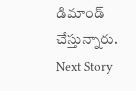డిమాండ్ చేస్తున్నారు.
Next Story